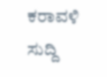ಕರಾವಳಿ ಸುದ್ದಿ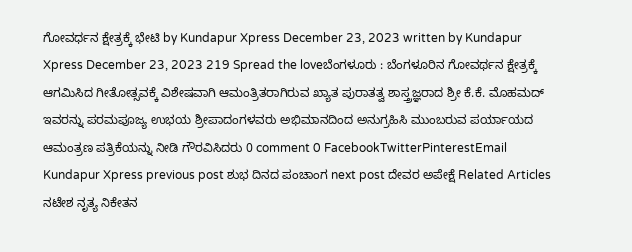ಗೋವರ್ಧನ ಕ್ಷೇತ್ರಕ್ಕೆ ಭೇಟಿ by Kundapur Xpress December 23, 2023 written by Kundapur Xpress December 23, 2023 219 Spread the loveಬೆಂಗಳೂರು : ಬೆಂಗಳೂರಿನ ಗೋವರ್ಥನ ಕ್ಷೇತ್ರಕ್ಕೆ ಆಗಮಿಸಿದ ಗೀತೋತ್ಸವಕ್ಕೆ ವಿಶೇಷವಾಗಿ ಆಮಂತ್ರಿತರಾಗಿರುವ ಖ್ಯಾತ ಪುರಾತತ್ವ ಶಾಸ್ತ್ರಜ್ಞರಾದ ಶ್ರೀ ಕೆ.ಕೆ. ಮೊಹಮದ್ ಇವರನ್ನು ಪರಮಪೂಜ್ಯ ಉಭಯ ಶ್ರೀಪಾದಂಗಳವರು ಅಭಿಮಾನದಿಂದ ಅನುಗ್ರಹಿಸಿ ಮುಂಬರುವ ಪರ್ಯಾಯದ ಆಮಂತ್ರಣ ಪತ್ರಿಕೆಯನ್ನು ನೀಡಿ ಗೌರವಿಸಿದರು 0 comment 0 FacebookTwitterPinterestEmail Kundapur Xpress previous post ಶುಭ ದಿನದ ಪಂಚಾಂಗ next post ದೇವರ ಅಪೇಕ್ಷೆ Related Articles ನಟೇಶ ನೃತ್ಯ ನಿಕೇತನ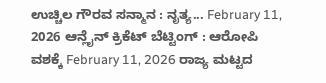ಉಚ್ಚಿಲ ಗೌರವ ಸನ್ಮಾನ : ನೃತ್ಯ... February 11, 2026 ಆನ್ಲೈನ್ ಕ್ರಿಕೆಟ್ ಬೆಟ್ಟಿಂಗ್ : ಆರೋಪಿ ವಶಕ್ಕೆ February 11, 2026 ರಾಜ್ಯ ಮಟ್ಟದ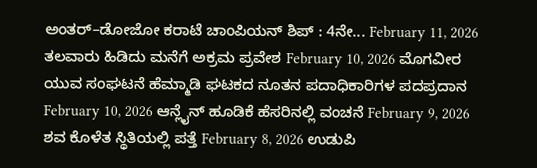ಅಂತರ್–ಡೋಜೋ ಕರಾಟೆ ಚಾಂಪಿಯನ್ ಶಿಪ್ : 4ನೇ... February 11, 2026 ತಲವಾರು ಹಿಡಿದು ಮನೆಗೆ ಅಕ್ರಮ ಪ್ರವೇಶ February 10, 2026 ಮೊಗವೀರ ಯುವ ಸಂಘಟನೆ ಹೆಮ್ಮಾಡಿ ಘಟಕದ ನೂತನ ಪದಾಧಿಕಾರಿಗಳ ಪದಪ್ರದಾನ February 10, 2026 ಆನ್ಲೈನ್ ಹೂಡಿಕೆ ಹೆಸರಿನಲ್ಲಿ ವಂಚನೆ February 9, 2026 ಶವ ಕೊಳೆತ ಸ್ಥಿತಿಯಲ್ಲಿ ಪತ್ತೆ February 8, 2026 ಉಡುಪಿ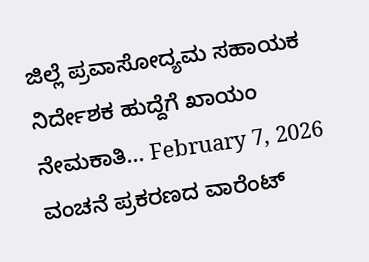ಜಿಲ್ಲೆ ಪ್ರವಾಸೋದ್ಯಮ ಸಹಾಯಕ ನಿರ್ದೇಶಕ ಹುದ್ದೆಗೆ ಖಾಯಂ ನೇಮಕಾತಿ... February 7, 2026 ವಂಚನೆ ಪ್ರಕರಣದ ವಾರೆಂಟ್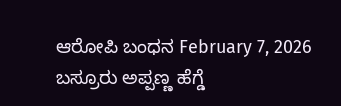ಆರೋಪಿ ಬಂಧನ February 7, 2026 ಬಸ್ರೂರು ಅಪ್ಪಣ್ಣ ಹೆಗ್ಡೆ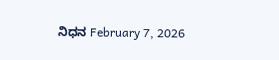ನಿಧನ February 7, 2026